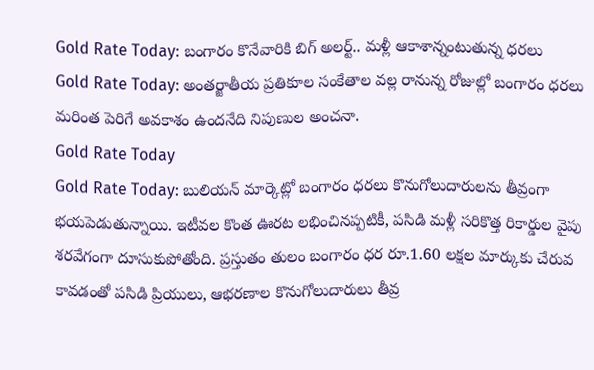Gold Rate Today: బంగారం కొనేవారికి బిగ్ అలర్ట్.. మళ్లీ ఆకాశాన్నంటుతున్న ధరలు
Gold Rate Today: అంతర్జాతీయ ప్రతికూల సంకేతాల వల్ల రానున్న రోజుల్లో బంగారం ధరలు మరింత పెరిగే అవకాశం ఉందనేది నిపుణుల అంచనా.
Gold Rate Today
Gold Rate Today: బులియన్ మార్కెట్లో బంగారం ధరలు కొనుగోలుదారులను తీవ్రంగా భయపెడుతున్నాయి. ఇటీవల కొంత ఊరట లభించినప్పటికీ, పసిడి మళ్లీ సరికొత్త రికార్డుల వైపు శరవేగంగా దూసుకుపోతోంది. ప్రస్తుతం తులం బంగారం ధర రూ.1.60 లక్షల మార్కుకు చేరువ కావడంతో పసిడి ప్రియులు, ఆభరణాల కొనుగోలుదారులు తీవ్ర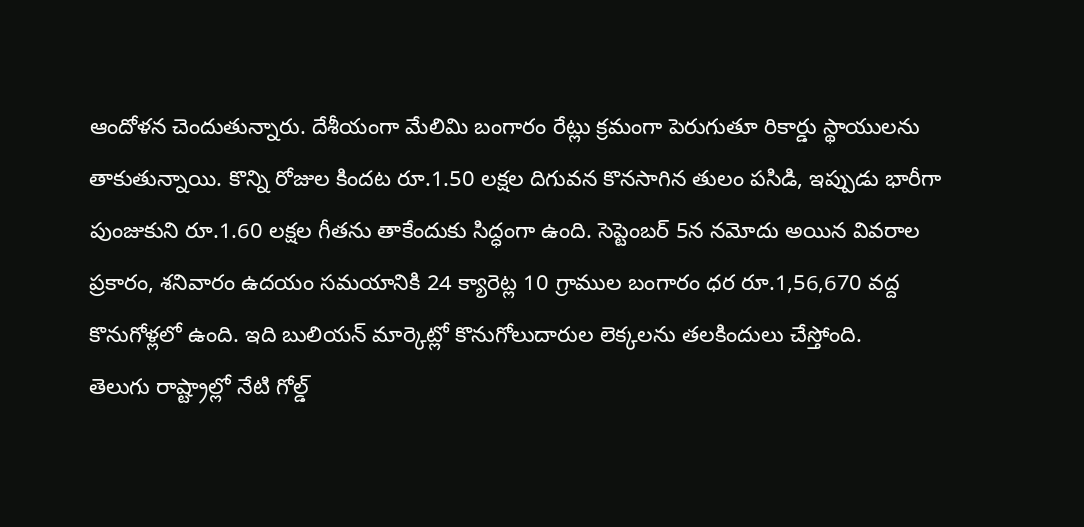ఆందోళన చెందుతున్నారు. దేశీయంగా మేలిమి బంగారం రేట్లు క్రమంగా పెరుగుతూ రికార్డు స్థాయులను తాకుతున్నాయి. కొన్ని రోజుల కిందట రూ.1.50 లక్షల దిగువన కొనసాగిన తులం పసిడి, ఇప్పుడు భారీగా పుంజుకుని రూ.1.60 లక్షల గీతను తాకేందుకు సిద్ధంగా ఉంది. సెప్టెంబర్ 5న నమోదు అయిన వివరాల ప్రకారం, శనివారం ఉదయం సమయానికి 24 క్యారెట్ల 10 గ్రాముల బంగారం ధర రూ.1,56,670 వద్ద కొనుగోళ్లలో ఉంది. ఇది బులియన్ మార్కెట్లో కొనుగోలుదారుల లెక్కలను తలకిందులు చేస్తోంది.
తెలుగు రాష్ట్రాల్లో నేటి గోల్డ్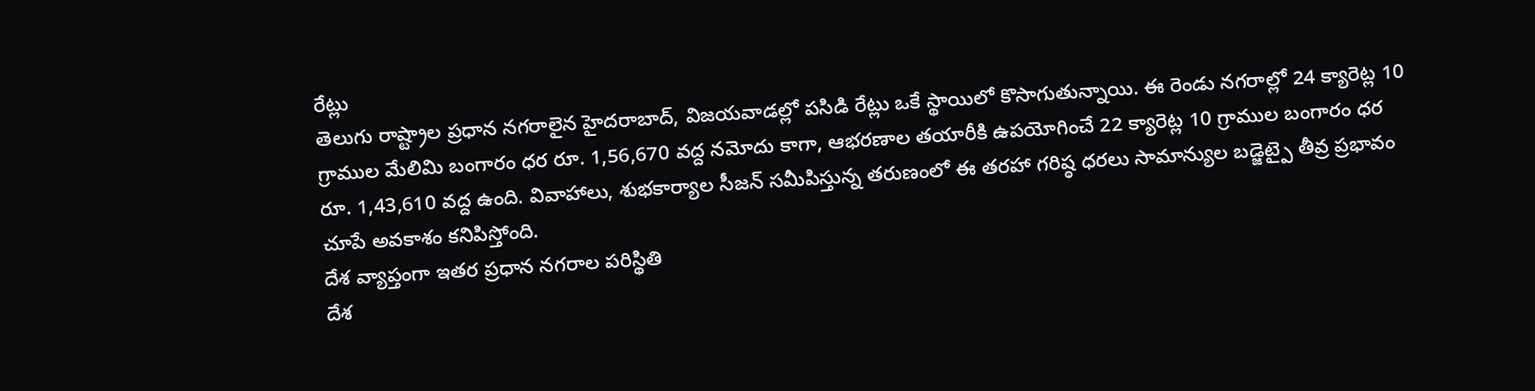రేట్లు
తెలుగు రాష్ట్రాల ప్రధాన నగరాలైన హైదరాబాద్, విజయవాడల్లో పసిడి రేట్లు ఒకే స్థాయిలో కొసాగుతున్నాయి. ఈ రెండు నగరాల్లో 24 క్యారెట్ల 10 గ్రాముల మేలిమి బంగారం ధర రూ. 1,56,670 వద్ద నమోదు కాగా, ఆభరణాల తయారీకి ఉపయోగించే 22 క్యారెట్ల 10 గ్రాముల బంగారం ధర రూ. 1,43,610 వద్ద ఉంది. వివాహాలు, శుభకార్యాల సీజన్ సమీపిస్తున్న తరుణంలో ఈ తరహా గరిష్ఠ ధరలు సామాన్యుల బడ్జెట్పై తీవ్ర ప్రభావం చూపే అవకాశం కనిపిస్తోంది.
దేశ వ్యాప్తంగా ఇతర ప్రధాన నగరాల పరిస్థితి
దేశ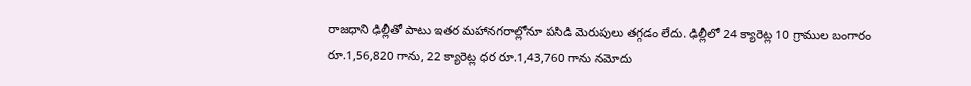రాజధాని ఢిల్లీతో పాటు ఇతర మహానగరాల్లోనూ పసిడి మెరుపులు తగ్గడం లేదు. ఢిల్లీలో 24 క్యారెట్ల 10 గ్రాముల బంగారం రూ.1,56,820 గాను, 22 క్యారెట్ల ధర రూ.1,43,760 గాను నమోదు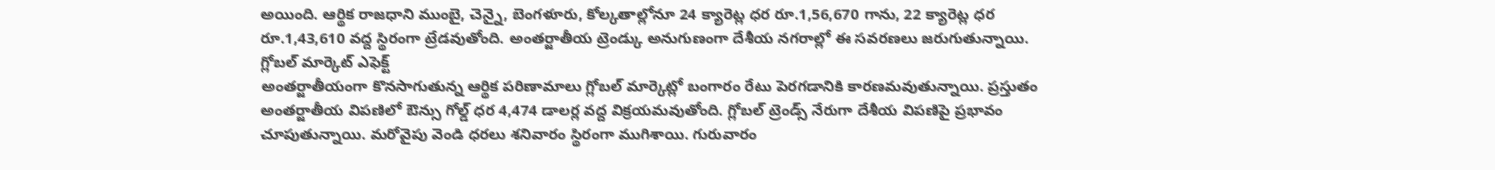అయింది. ఆర్థిక రాజధాని ముంబై, చెన్నై, బెంగళూరు, కోల్కతాల్లోనూ 24 క్యారెట్ల ధర రూ.1,56,670 గాను, 22 క్యారెట్ల ధర రూ.1,43,610 వద్ద స్థిరంగా ట్రేడవుతోంది. అంతర్జాతీయ ట్రెండ్కు అనుగుణంగా దేశీయ నగరాల్లో ఈ సవరణలు జరుగుతున్నాయి.
గ్లోబల్ మార్కెట్ ఎఫెక్ట్
అంతర్జాతీయంగా కొనసాగుతున్న ఆర్థిక పరిణామాలు గ్లోబల్ మార్కెట్లో బంగారం రేటు పెరగడానికి కారణమవుతున్నాయి. ప్రస్తుతం అంతర్జాతీయ విపణిలో ఔన్సు గోల్డ్ ధర 4,474 డాలర్ల వద్ద విక్రయమవుతోంది. గ్లోబల్ ట్రెండ్స్ నేరుగా దేశీయ విపణిపై ప్రభావం చూపుతున్నాయి. మరోవైపు వెండి ధరలు శనివారం స్థిరంగా ముగిశాయి. గురువారం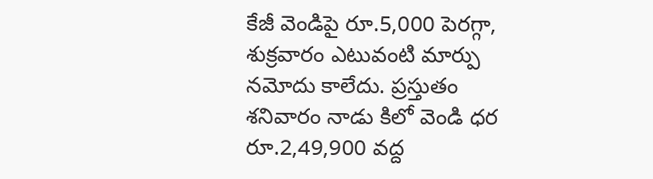కేజీ వెండిపై రూ.5,000 పెరగ్గా, శుక్రవారం ఎటువంటి మార్పు నమోదు కాలేదు. ప్రస్తుతం శనివారం నాడు కిలో వెండి ధర రూ.2,49,900 వద్ద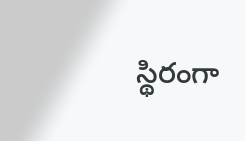స్థిరంగా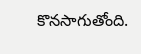కొనసాగుతోంది.